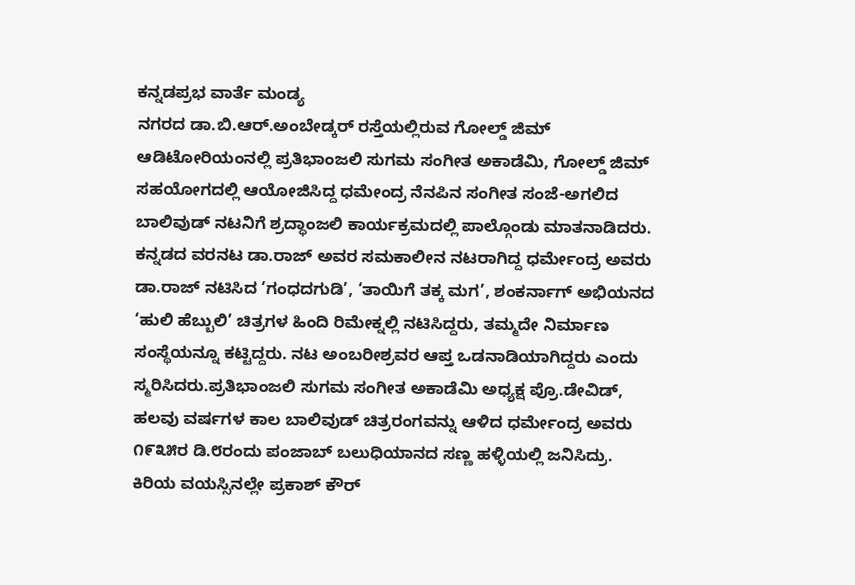ಕನ್ನಡಪ್ರಭ ವಾರ್ತೆ ಮಂಡ್ಯ
ನಗರದ ಡಾ.ಬಿ.ಆರ್.ಅಂಬೇಡ್ಕರ್ ರಸ್ತೆಯಲ್ಲಿರುವ ಗೋಲ್ಡ್ ಜಿಮ್ ಆಡಿಟೋರಿಯಂನಲ್ಲಿ ಪ್ರತಿಭಾಂಜಲಿ ಸುಗಮ ಸಂಗೀತ ಅಕಾಡೆಮಿ, ಗೋಲ್ಡ್ ಜಿಮ್ ಸಹಯೋಗದಲ್ಲಿ ಆಯೋಜಿಸಿದ್ದ ಧಮೇಂದ್ರ ನೆನಪಿನ ಸಂಗೀತ ಸಂಜೆ-ಅಗಲಿದ ಬಾಲಿವುಡ್ ನಟನಿಗೆ ಶ್ರದ್ಧಾಂಜಲಿ ಕಾರ್ಯಕ್ರಮದಲ್ಲಿ ಪಾಲ್ಗೊಂಡು ಮಾತನಾಡಿದರು.
ಕನ್ನಡದ ವರನಟ ಡಾ.ರಾಜ್ ಅವರ ಸಮಕಾಲೀನ ನಟರಾಗಿದ್ದ ಧರ್ಮೇಂದ್ರ ಅವರು ಡಾ.ರಾಜ್ ನಟಿಸಿದ ‘ಗಂಧದಗುಡಿ’, ‘ತಾಯಿಗೆ ತಕ್ಕ ಮಗ’, ಶಂಕರ್ನಾಗ್ ಅಭಿಯನದ ‘ಹುಲಿ ಹೆಬ್ಬುಲಿ’ ಚಿತ್ರಗಳ ಹಿಂದಿ ರಿಮೇಕ್ನಲ್ಲಿ ನಟಿಸಿದ್ದರು, ತಮ್ಮದೇ ನಿರ್ಮಾಣ ಸಂಸ್ಥೆಯನ್ನೂ ಕಟ್ಟಿದ್ದರು. ನಟ ಅಂಬರೀಶ್ರವರ ಆಪ್ತ ಒಡನಾಡಿಯಾಗಿದ್ದರು ಎಂದು ಸ್ಮರಿಸಿದರು.ಪ್ರತಿಭಾಂಜಲಿ ಸುಗಮ ಸಂಗೀತ ಅಕಾಡೆಮಿ ಅಧ್ಯಕ್ಷ ಪ್ರೊ.ಡೇವಿಡ್, ಹಲವು ವರ್ಷಗಳ ಕಾಲ ಬಾಲಿವುಡ್ ಚಿತ್ರರಂಗವನ್ನು ಆಳಿದ ಧರ್ಮೇಂದ್ರ ಅವರು ೧೯೩೫ರ ಡಿ.೮ರಂದು ಪಂಜಾಬ್ ಬಲುಧಿಯಾನದ ಸಣ್ಣ ಹಳ್ಳಿಯಲ್ಲಿ ಜನಿಸಿದ್ರು. ಕಿರಿಯ ವಯಸ್ಸಿನಲ್ಲೇ ಪ್ರಕಾಶ್ ಕೌರ್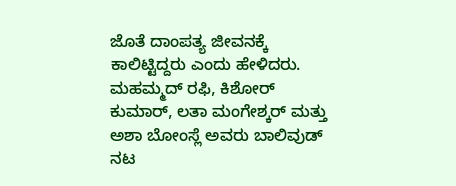ಜೊತೆ ದಾಂಪತ್ಯ ಜೀವನಕ್ಕೆ ಕಾಲಿಟ್ಟಿದ್ದರು ಎಂದು ಹೇಳಿದರು.
ಮಹಮ್ಮದ್ ರಫಿ, ಕಿಶೋರ್ ಕುಮಾರ್, ಲತಾ ಮಂಗೇಶ್ಕರ್ ಮತ್ತು ಅಶಾ ಬೋಂಸ್ಲೆ ಅವರು ಬಾಲಿವುಡ್ ನಟ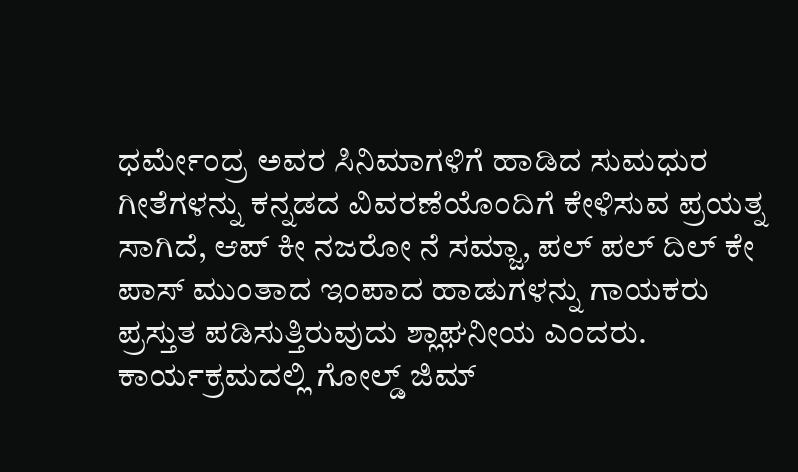ಧರ್ಮೇಂದ್ರ ಅವರ ಸಿನಿಮಾಗಳಿಗೆ ಹಾಡಿದ ಸುಮಧುರ ಗೀತೆಗಳನ್ನು ಕನ್ನಡದ ವಿವರಣೆಯೊಂದಿಗೆ ಕೇಳಿಸುವ ಪ್ರಯತ್ನ ಸಾಗಿದೆ, ಆಪ್ ಕೀ ನಜರೋ ನೆ ಸಮ್ಜಾ, ಪಲ್ ಪಲ್ ದಿಲ್ ಕೇ ಪಾಸ್ ಮುಂತಾದ ಇಂಪಾದ ಹಾಡುಗಳನ್ನು ಗಾಯಕರು ಪ್ರಸ್ತುತ ಪಡಿಸುತ್ತಿರುವುದು ಶ್ಲಾಘನೀಯ ಎಂದರು.
ಕಾರ್ಯಕ್ರಮದಲ್ಲಿ ಗೋಲ್ಡ್ ಜಿಮ್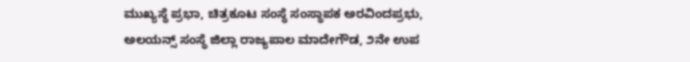ಮುಖ್ಯಸ್ಥೆ ಪ್ರಭಾ, ಚಿತ್ರಕೂಟ ಸಂಸ್ಥೆ ಸಂಸ್ಥಾಪಕ ಅರವಿಂದಪ್ರಭು, ಅಲಯನ್ಸ್ ಸಂಸ್ಥೆ ಜಿಲ್ಲಾ ರಾಜ್ಯಪಾಲ ಮಾದೇಗೌಡ, ೨ನೇ ಉಪ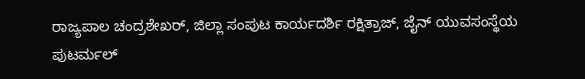ರಾಜ್ಯಪಾಲ ಚಂದ್ರಶೇಖರ್, ಜಿಲ್ಲಾ ಸಂಪುಟ ಕಾರ್ಯದರ್ಶಿ ರಕ್ಷಿತ್ರಾಜ್, ಜೈನ್ ಯುವಸಂಸ್ಥೆಯ ಪುಟರ್ಮಲ್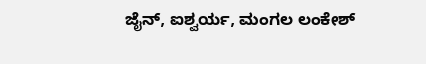ಜೈನ್, ಐಶ್ವರ್ಯ, ಮಂಗಲ ಲಂಕೇಶ್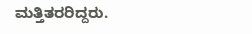ಮತ್ತಿತರರಿದ್ದರು.